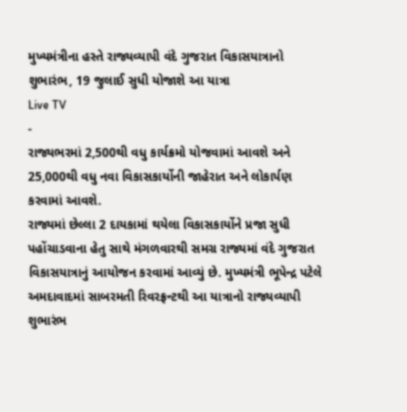મુખ્યમંત્રીના હસ્તે રાજ્યવ્યાપી વંદે ગુજરાત વિકાસયાત્રાનો શુભારંભ, 19 જુલાઈ સુધી યોજાશે આ યાત્રા
Live TV
-
રાજ્યભરમાં 2,500થી વધુ કાર્યક્રમો યોજવામાં આવશે અને 25,000થી વધુ નવા વિકાસકાર્યોની જાહેરાત અને લોકાર્પણ કરવામાં આવશે.
રાજ્યમાં છેલ્લા 2 દાયકામાં થયેલા વિકાસકાર્યોને પ્રજા સુધી પહોંચાડવાના હેતુ સાથે મંગળવારથી સમગ્ર રાજ્યમાં વંદે ગુજરાત વિકાસયાત્રાનું આયોજન કરવામાં આવ્યું છે. મુખ્યમંત્રી ભૂપેન્દ્ર પટેલે અમદાવાદમાં સાબરમતી રિવરફ્રન્ટથી આ યાત્રાનો રાજ્યવ્યાપી શુભારંભ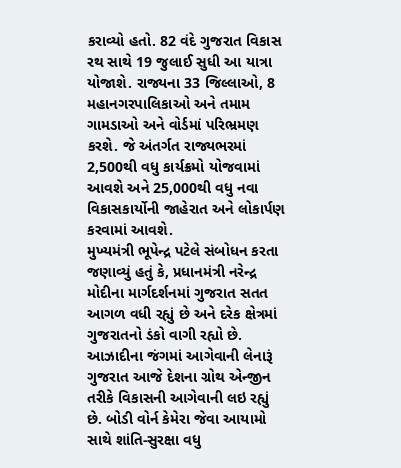કરાવ્યો હતો. 82 વંદે ગુજરાત વિકાસ રથ સાથે 19 જુલાઈ સુધી આ યાત્રા યોજાશે. રાજ્યના 33 જિલ્લાઓ, 8 મહાનગરપાલિકાઓ અને તમામ ગામડાઓ અને વોર્ડમાં પરિભ્રમણ કરશે. જે અંતર્ગત રાજ્યભરમાં 2,500થી વધુ કાર્યક્રમો યોજવામાં આવશે અને 25,000થી વધુ નવા વિકાસકાર્યોની જાહેરાત અને લોકાર્પણ કરવામાં આવશે.
મુખ્યમંત્રી ભૂપેન્દ્ર પટેલે સંબોધન કરતા જણાવ્યું હતું કે, પ્રધાનમંત્રી નરેન્દ્ર મોદીના માર્ગદર્શનમાં ગુજરાત સતત આગળ વધી રહ્યું છે અને દરેક ક્ષેત્રમાં ગુજરાતનો ડંકો વાગી રહ્યો છે. આઝાદીના જંગમાં આગેવાની લેનારૂં ગુજરાત આજે દેશના ગ્રોથ એન્જીન તરીકે વિકાસની આગેવાની લઇ રહ્યું છે. બોડી વોર્ન કેમેરા જેવા આયામો સાથે શાંતિ-સુરક્ષા વધુ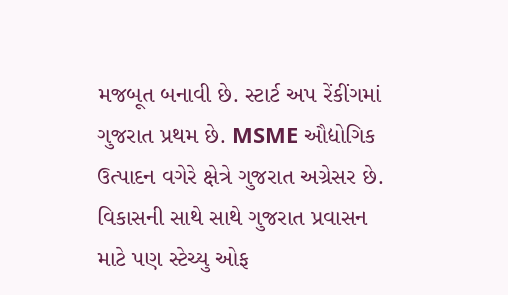મજબૂત બનાવી છે. સ્ટાર્ટ અપ રેંકીંગમાં ગુજરાત પ્રથમ છે. MSME ઔદ્યોગિક ઉત્પાદન વગેરે ક્ષેત્રે ગુજરાત અગ્રેસર છે. વિકાસની સાથે સાથે ગુજરાત પ્રવાસન માટે પણ સ્ટેચ્યુ ઓફ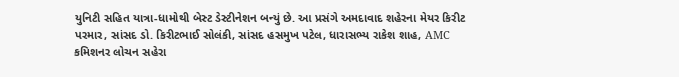યુનિટી સહિત યાત્રા-ધામોથી બેસ્ટ ડેસ્ટીનેશન બન્યું છે. આ પ્રસંગે અમદાવાદ શહેરના મેયર કિરીટ પરમાર, સાંસદ ડો. કિરીટભાઈ સોલંકી, સાંસદ હસમુખ પટેલ, ધારાસભ્ય રાકેશ શાહ, AMC કમિશનર લોચન સહેરા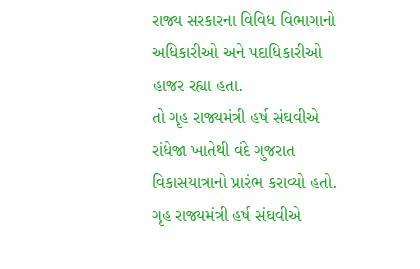રાજ્ય સરકારના વિવિધ વિભાગાનો અધિકારીઓ અને પદાધિકારીઓ હાજર રહ્યા હતા.
તો ગૃહ રાજ્યમંત્રી હર્ષ સંઘવીએ રાંધેજા ખાતેથી વંદે ગુજરાત વિકાસયાત્રાનો પ્રારંભ કરાવ્યો હતો. ગૃહ રાજ્યમંત્રી હર્ષ સંઘવીએ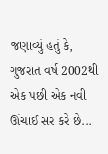જણાવ્યું હતું કે, ગુજરાત વર્ષ 2002થી એક પછી એક નવી ઊંચાઈ સર કરે છે...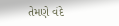તેમણે વંદે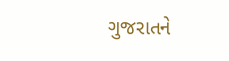ગુજરાતને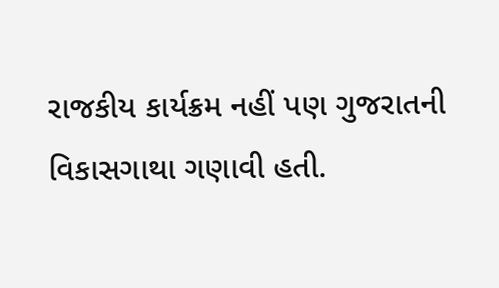રાજકીય કાર્યક્રમ નહીં પણ ગુજરાતની વિકાસગાથા ગણાવી હતી.